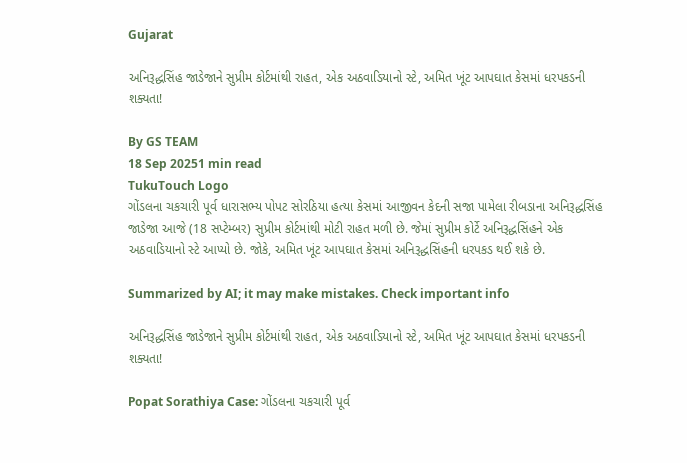Gujarat

અનિરૂદ્ધસિંહ જાડેજાને સુપ્રીમ કોર્ટમાંથી રાહત, એક અઠવાડિયાનો સ્ટે, અમિત ખૂંટ આપઘાત કેસમાં ધરપકડની શક્યતા!

By GS TEAM
18 Sep 20251 min read
TukuTouch Logo
ગોંડલના ચકચારી પૂર્વ ધારાસભ્ય પોપટ સોરઠિયા હત્યા કેસમાં આજીવન કેદની સજા પામેલા રીબડાના અનિરૂદ્ધસિંહ જાડેજા આજે (18 સપ્ટેમ્બર) સુપ્રીમ કોર્ટમાંથી મોટી રાહત મળી છે. જેમાં સુપ્રીમ કોર્ટે અનિરૂદ્ધસિંહને એક અઠવાડિયાનો સ્ટે આપ્યો છે. જોકે, અમિત ખૂંટ આપઘાત કેસમાં અનિરૂદ્ધસિંહની ધરપકડ થઈ શકે છે.

Summarized by AI; it may make mistakes. Check important info

અનિરૂદ્ધસિંહ જાડેજાને સુપ્રીમ કોર્ટમાંથી રાહત, એક અઠવાડિયાનો સ્ટે, અમિત ખૂંટ આપઘાત કેસમાં ધરપકડની શક્યતા!

Popat Sorathiya Case: ગોંડલના ચકચારી પૂર્વ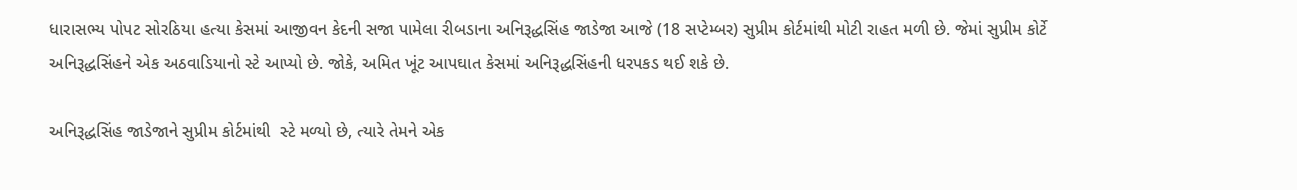ધારાસભ્ય પોપટ સોરઠિયા હત્યા કેસમાં આજીવન કેદની સજા પામેલા રીબડાના અનિરૂદ્ધસિંહ જાડેજા આજે (18 સપ્ટેમ્બર) સુપ્રીમ કોર્ટમાંથી મોટી રાહત મળી છે. જેમાં સુપ્રીમ કોર્ટે અનિરૂદ્ધસિંહને એક અઠવાડિયાનો સ્ટે આપ્યો છે. જોકે, અમિત ખૂંટ આપઘાત કેસમાં અનિરૂદ્ધસિંહની ધરપકડ થઈ શકે છે.

અનિરૂદ્ધસિંહ જાડેજાને સુપ્રીમ કોર્ટમાંથી  સ્ટે મળ્યો છે, ત્યારે તેમને એક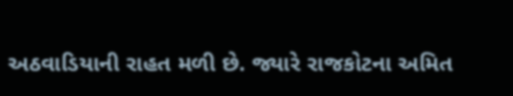અઠવાડિયાની રાહત મળી છે. જ્યારે રાજકોટના અમિત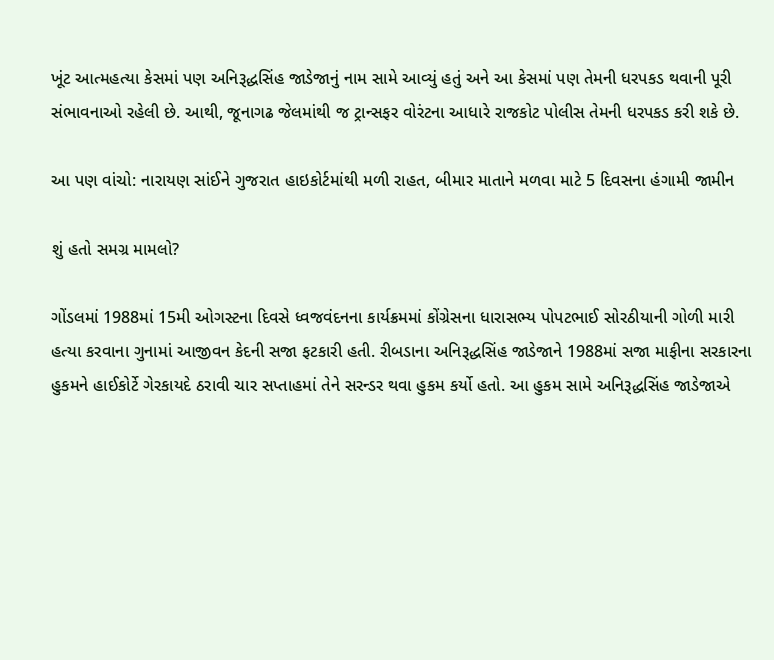ખૂંટ આત્મહત્યા કેસમાં પણ અનિરૂદ્ધસિંહ જાડેજાનું નામ સામે આવ્યું હતું અને આ કેસમાં પણ તેમની ધરપકડ થવાની પૂરી સંભાવનાઓ રહેલી છે. આથી, જૂનાગઢ જેલમાંથી જ ટ્રાન્સફર વોરંટના આધારે રાજકોટ પોલીસ તેમની ધરપકડ કરી શકે છે.

આ પણ વાંચો: નારાયણ સાંઈને ગુજરાત હાઇકોર્ટમાંથી મળી રાહત, બીમાર માતાને મળવા માટે 5 દિવસના હંગામી જામીન

શું હતો સમગ્ર મામલો?

ગોંડલમાં 1988માં 15મી ઓગસ્ટના દિવસે ધ્વજવંદનના કાર્યક્રમમાં કોંગ્રેસના ધારાસભ્ય પોપટભાઈ સોરઠીયાની ગોળી મારી હત્યા કરવાના ગુનામાં આજીવન કેદની સજા ફટકારી હતી. રીબડાના અનિરૂદ્ધસિંહ જાડેજાને 1988માં સજા માફીના સરકારના હુકમને હાઈકોર્ટે ગેરકાયદે ઠરાવી ચાર સપ્તાહમાં તેને સરન્ડર થવા હુકમ કર્યો હતો. આ હુકમ સામે અનિરૂદ્ધસિંહ જાડેજાએ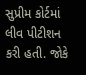સુપ્રીમ કોર્ટમાં લીવ પીટીશન કરી હતી. જોકે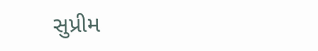સુપ્રીમ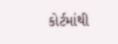કોર્ટમાંથી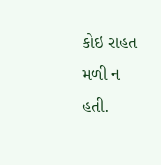કોઇ રાહત મળી ન હતી.